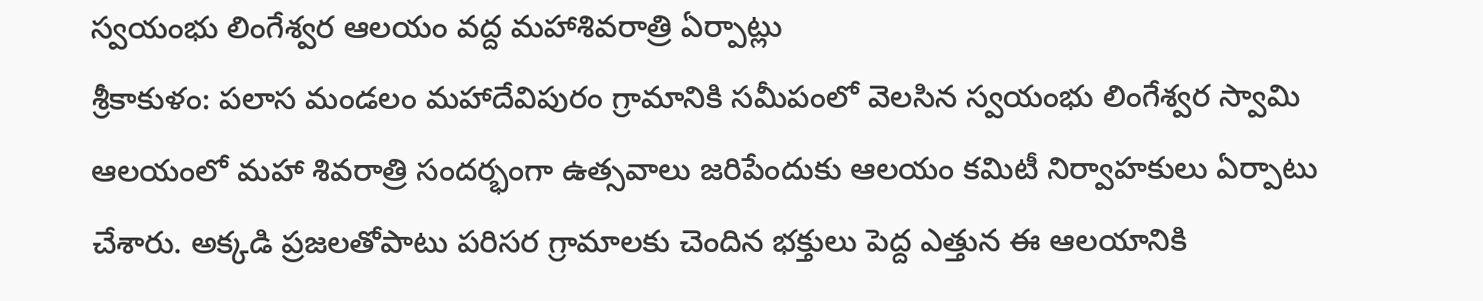స్వయంభు లింగేశ్వర ఆలయం వద్ద మహాశివరాత్రి ఏర్పాట్లు
శ్రీకాకుళం: పలాస మండలం మహాదేవిపురం గ్రామానికి సమీపంలో వెలసిన స్వయంభు లింగేశ్వర స్వామి ఆలయంలో మహా శివరాత్రి సందర్భంగా ఉత్సవాలు జరిపేందుకు ఆలయం కమిటీ నిర్వాహకులు ఏర్పాటు చేశారు. అక్కడి ప్రజలతోపాటు పరిసర గ్రామాలకు చెందిన భక్తులు పెద్ద ఎత్తున ఈ ఆలయానికి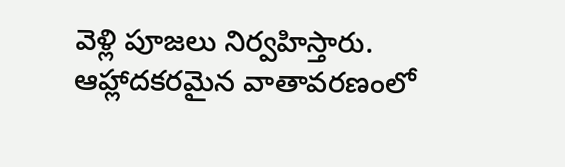వెళ్లి పూజలు నిర్వహిస్తారు. ఆహ్లాదకరమైన వాతావరణంలో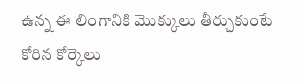ఉన్న ఈ లింగానికి మొక్కులు తీర్చుకుంటే కోరిన కోర్కెలు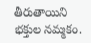తీరుతాయిని భక్తుల నమ్మకం.